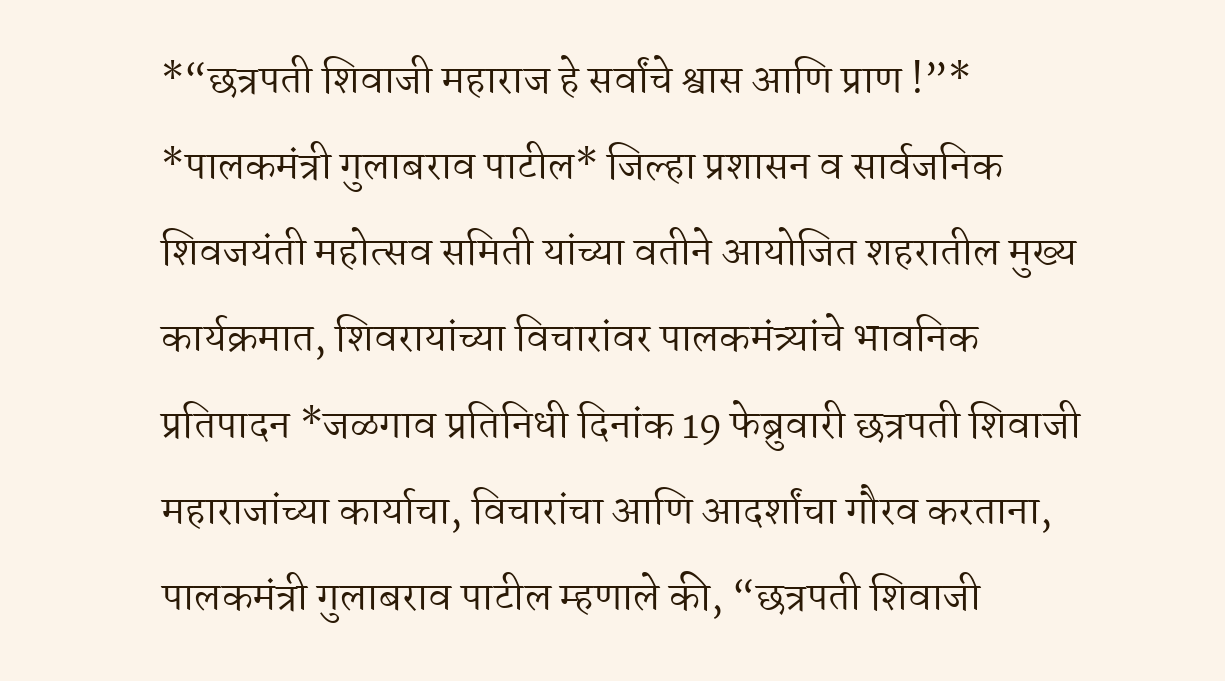*“छत्रपती शिवाजी महाराज हे सर्वांचे श्वास आणि प्राण !”* *पालकमंत्री गुलाबराव पाटील* जिल्हा प्रशासन व सार्वजनिक शिवजयंती महोत्सव समिती यांच्या वतीने आयोजित शहरातील मुख्य कार्यक्रमात, शिवरायांच्या विचारांवर पालकमंत्र्यांचे भावनिक प्रतिपादन *जळगाव प्रतिनिधी दिनांक 19 फेब्रुवारी छत्रपती शिवाजी महाराजांच्या कार्याचा, विचारांचा आणि आदर्शांचा गौरव करताना, पालकमंत्री गुलाबराव पाटील म्हणाले की, “छत्रपती शिवाजी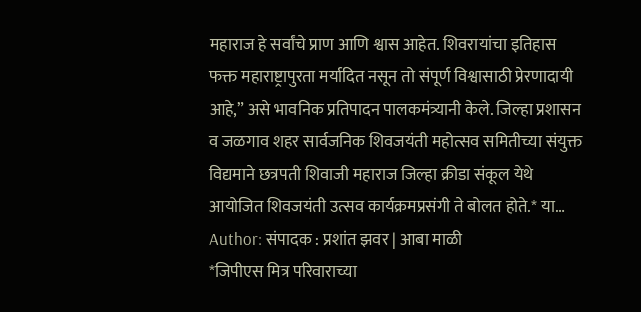महाराज हे सर्वांचे प्राण आणि श्वास आहेत. शिवरायांचा इतिहास फक्त महाराष्ट्रापुरता मर्यादित नसून तो संपूर्ण विश्वासाठी प्रेरणादायी आहे,” असे भावनिक प्रतिपादन पालकमंत्र्यानी केले. जिल्हा प्रशासन व जळगाव शहर सार्वजनिक शिवजयंती महोत्सव समितीच्या संयुक्त विद्यमाने छत्रपती शिवाजी महाराज जिल्हा क्रीडा संकूल येथे आयोजित शिवजयंती उत्सव कार्यक्रमप्रसंगी ते बोलत होते.* या…
Author: संपादक : प्रशांत झवर | आबा माळी
*जिपीएस मित्र परिवाराच्या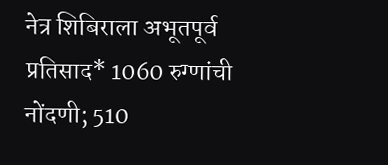नेत्र शिबिराला अभूतपूर्व प्रतिसाद* 1060 रुग्णांची नोंदणी; 510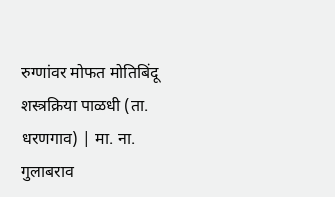रुग्णांवर मोफत मोतिबिंदू शस्त्रक्रिया पाळधी (ता. धरणगाव) | मा. ना. गुलाबराव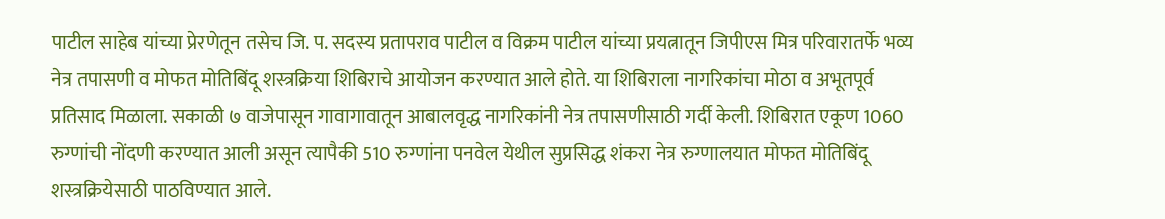पाटील साहेब यांच्या प्रेरणेतून तसेच जि. प. सदस्य प्रतापराव पाटील व विक्रम पाटील यांच्या प्रयत्नातून जिपीएस मित्र परिवारातर्फे भव्य नेत्र तपासणी व मोफत मोतिबिंदू शस्त्रक्रिया शिबिराचे आयोजन करण्यात आले होते. या शिबिराला नागरिकांचा मोठा व अभूतपूर्व प्रतिसाद मिळाला. सकाळी ७ वाजेपासून गावागावातून आबालवृद्ध नागरिकांनी नेत्र तपासणीसाठी गर्दी केली. शिबिरात एकूण 1060 रुग्णांची नोंदणी करण्यात आली असून त्यापैकी 510 रुग्णांना पनवेल येथील सुप्रसिद्ध शंकरा नेत्र रुग्णालयात मोफत मोतिबिंदू शस्त्रक्रियेसाठी पाठविण्यात आले.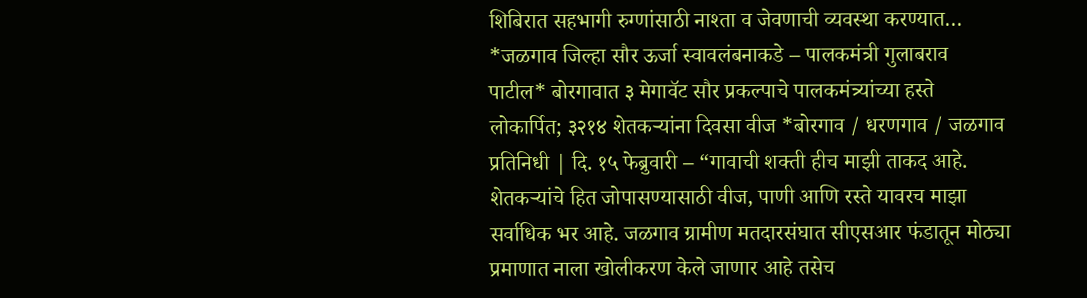शिबिरात सहभागी रुग्णांसाठी नाश्ता व जेवणाची व्यवस्था करण्यात…
*जळगाव जिल्हा सौर ऊर्जा स्वावलंबनाकडे – पालकमंत्री गुलाबराव पाटील* बोरगावात ३ मेगावॅट सौर प्रकल्पाचे पालकमंत्र्यांच्या हस्ते लोकार्पित; ३२१४ शेतकऱ्यांना दिवसा वीज *बोरगाव / धरणगाव / जळगाव प्रतिनिधी | दि. १५ फेब्रुवारी – “गावाची शक्ती हीच माझी ताकद आहे. शेतकऱ्यांचे हित जोपासण्यासाठी वीज, पाणी आणि रस्ते यावरच माझा सर्वाधिक भर आहे. जळगाव ग्रामीण मतदारसंघात सीएसआर फंडातून मोठ्या प्रमाणात नाला खोलीकरण केले जाणार आहे तसेच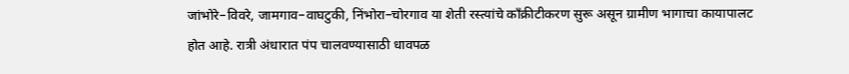जांभोरे–विवरे, जामगाव–वाघटुकी, निंभोरा–चोरगाव या शेती रस्त्यांचे कॉंक्रीटीकरण सुरू असून ग्रामीण भागाचा कायापालट होत आहे. रात्री अंधारात पंप चालवण्यासाठी धावपळ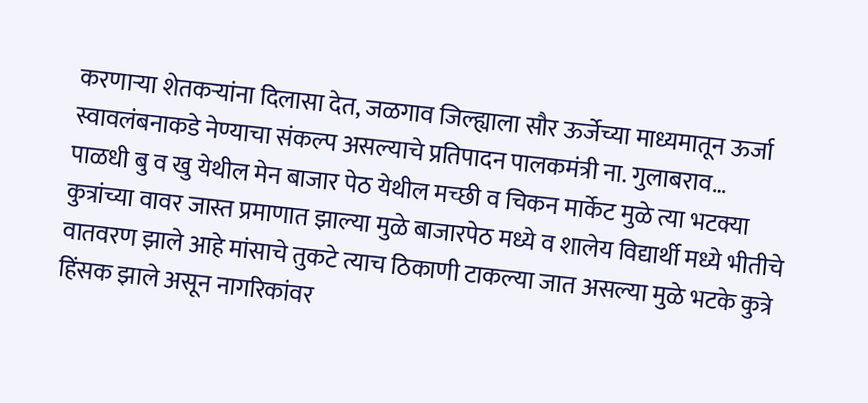करणाऱ्या शेतकऱ्यांना दिलासा देत, जळगाव जिल्ह्याला सौर ऊर्जेच्या माध्यमातून ऊर्जा स्वावलंबनाकडे नेण्याचा संकल्प असल्याचे प्रतिपादन पालकमंत्री ना. गुलाबराव…
पाळधी बु व खु येथील मेन बाजार पेठ येथील मच्छी व चिकन मार्केट मुळे त्या भटक्या कुत्रांच्या वावर जास्त प्रमाणात झाल्या मुळे बाजारपेठ मध्ये व शालेय विद्यार्थी मध्ये भीतीचे वातवरण झाले आहे मांसाचे तुकटे त्याच ठिकाणी टाकल्या जात असल्या मुळे भटके कुत्रे हिंसक झाले असून नागरिकांवर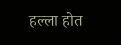हल्ला होत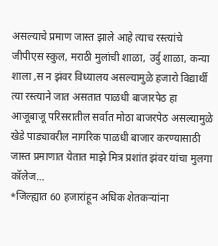असल्याचे प्रमाण जास्त झाले आहे त्याच रस्त्यांचे जीपीएस स्कुल, मराठी मुलांची शाळा, उर्दु शाळा, कन्या शाला ,स न झंवर विध्यालय असल्यामुळे हजारो विद्यार्थी त्या रस्त्याने जात असतात पाळधी बाजारपेठ हा आजूबाजू परिसरातील सर्वात मोठा बाजरपेठ असल्यामुळे खेडे पाड्यावरील नागरिक पाळधी बाजार करण्यासाठी जास्त प्रमाणात येतात माझे मित्र प्रशांत झंवर यांचा मुलगा कॉलेज…
*जिल्ह्यात 60 हजारांहून अधिक शेतकऱ्यांना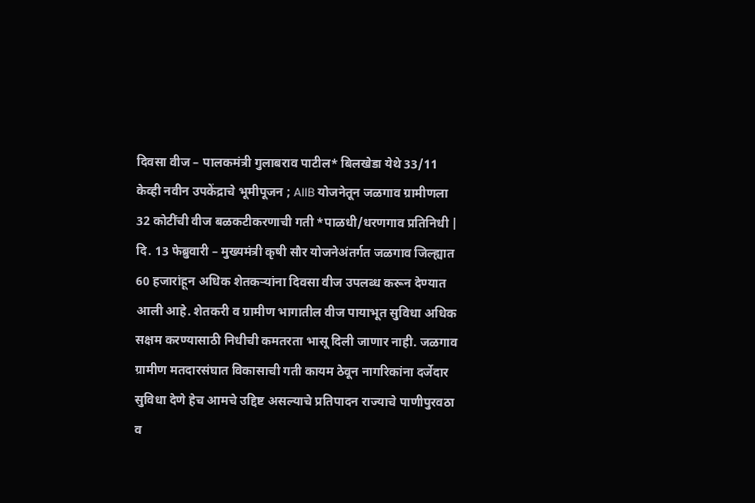दिवसा वीज – पालकमंत्री गुलाबराव पाटील* बिलखेडा येथे 33/11 केव्ही नवीन उपकेंद्राचे भूमीपूजन ; AIIB योजनेतून जळगाव ग्रामीणला 32 कोटींची वीज बळकटीकरणाची गती *पाळधी/धरणगाव प्रतिनिधी | दि. 13 फेब्रुवारी – मुख्यमंत्री कृषी सौर योजनेअंतर्गत जळगाव जिल्ह्यात 60 हजारांहून अधिक शेतकऱ्यांना दिवसा वीज उपलब्ध करून देण्यात आली आहे. शेतकरी व ग्रामीण भागातील वीज पायाभूत सुविधा अधिक सक्षम करण्यासाठी निधीची कमतरता भासू दिली जाणार नाही. जळगाव ग्रामीण मतदारसंघात विकासाची गती कायम ठेवून नागरिकांना दर्जेदार सुविधा देणे हेच आमचे उद्दिष्ट असल्याचे प्रतिपादन राज्याचे पाणीपुरवठा व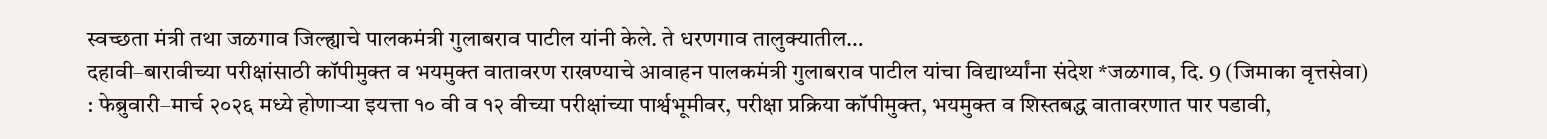स्वच्छता मंत्री तथा जळगाव जिल्ह्याचे पालकमंत्री गुलाबराव पाटील यांनी केले. ते धरणगाव तालुक्यातील…
दहावी–बारावीच्या परीक्षांसाठी कॉपीमुक्त व भयमुक्त वातावरण राखण्याचे आवाहन पालकमंत्री गुलाबराव पाटील यांचा विद्यार्थ्यांना संदेश *जळगाव, दि. 9 (जिमाका वृत्तसेवा) : फेब्रुवारी–मार्च २०२६ मध्ये होणाऱ्या इयत्ता १० वी व १२ वीच्या परीक्षांच्या पार्श्वभूमीवर, परीक्षा प्रक्रिया कॉपीमुक्त, भयमुक्त व शिस्तबद्ध वातावरणात पार पडावी,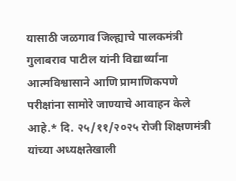यासाठी जळगाव जिल्ह्याचे पालकमंत्री गुलाबराव पाटील यांनी विद्यार्थ्यांना आत्मविश्वासाने आणि प्रामाणिकपणे परीक्षांना सामोरे जाण्याचे आवाहन केले आहे.* दि. २५/११/२०२५ रोजी शिक्षणमंत्री यांच्या अध्यक्षतेखाली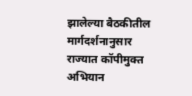झालेल्या बैठकीतील मार्गदर्शनानुसार राज्यात कॉपीमुक्त अभियान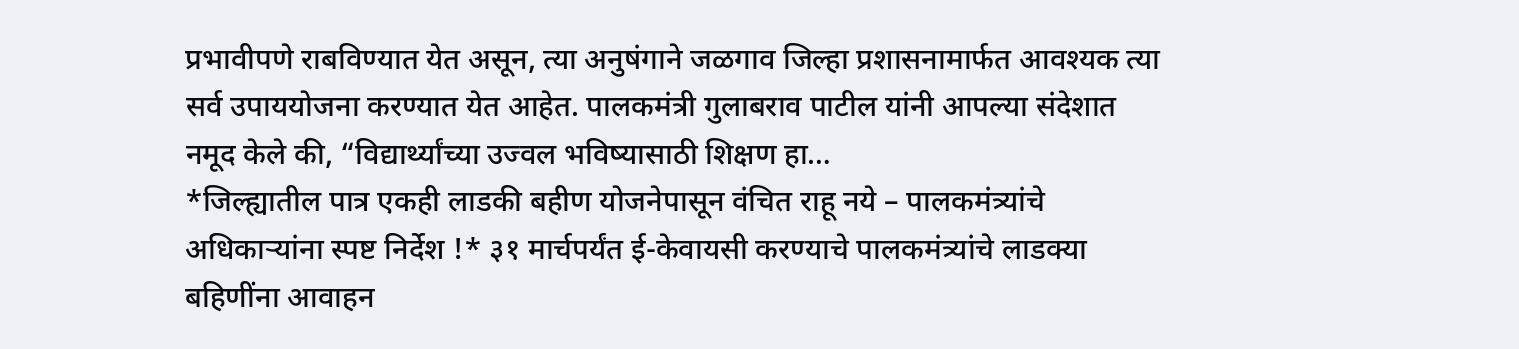प्रभावीपणे राबविण्यात येत असून, त्या अनुषंगाने जळगाव जिल्हा प्रशासनामार्फत आवश्यक त्या सर्व उपाययोजना करण्यात येत आहेत. पालकमंत्री गुलाबराव पाटील यांनी आपल्या संदेशात नमूद केले की, “विद्यार्थ्यांच्या उज्वल भविष्यासाठी शिक्षण हा…
*जिल्ह्यातील पात्र एकही लाडकी बहीण योजनेपासून वंचित राहू नये – पालकमंत्र्यांचे अधिकाऱ्यांना स्पष्ट निर्देश !* ३१ मार्चपर्यंत ई-केवायसी करण्याचे पालकमंत्र्यांचे लाडक्या बहिणींना आवाहन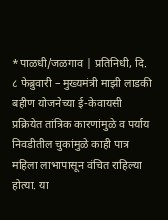*पाळधी/जळगाव | प्रतिनिधी, दि. ८ फेब्रुवारी – मुख्यमंत्री माझी लाडकी बहीण योजनेच्या ई-केवायसी प्रक्रियेत तांत्रिक कारणांमुळे व पर्याय निवडीतील चुकांमुळे काही पात्र महिला लाभापासून वंचित राहिल्या होत्या. या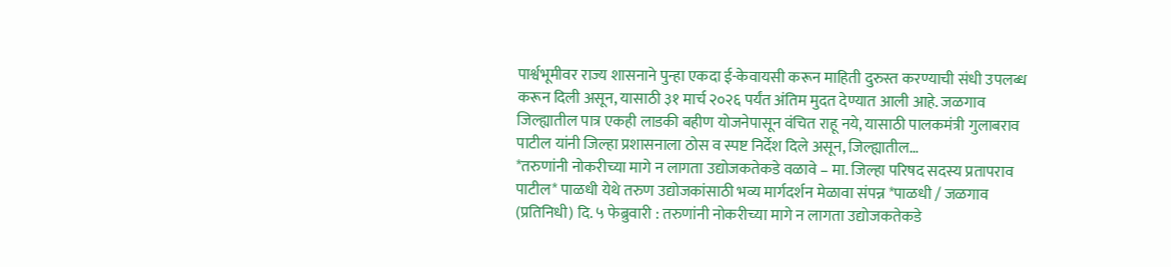पार्श्वभूमीवर राज्य शासनाने पुन्हा एकदा ई-केवायसी करून माहिती दुरुस्त करण्याची संधी उपलब्ध करून दिली असून, यासाठी ३१ मार्च २०२६ पर्यंत अंतिम मुदत देण्यात आली आहे. जळगाव जिल्ह्यातील पात्र एकही लाडकी बहीण योजनेपासून वंचित राहू नये, यासाठी पालकमंत्री गुलाबराव पाटील यांनी जिल्हा प्रशासनाला ठोस व स्पष्ट निर्देश दिले असून, जिल्ह्यातील…
*तरुणांनी नोकरीच्या मागे न लागता उद्योजकतेकडे वळावे – मा. जिल्हा परिषद सदस्य प्रतापराव पाटील* पाळधी येथे तरुण उद्योजकांसाठी भव्य मार्गदर्शन मेळावा संपन्न *पाळधी / जळगाव (प्रतिनिधी) दि. ५ फेब्रुवारी : तरुणांनी नोकरीच्या मागे न लागता उद्योजकतेकडे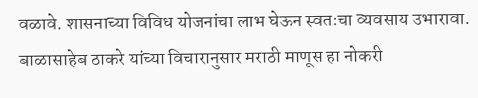वळावे. शासनाच्या विविध योजनांचा लाभ घेऊन स्वतःचा व्यवसाय उभारावा. बाळासाहेब ठाकरे यांच्या विचारानुसार मराठी माणूस हा नोकरी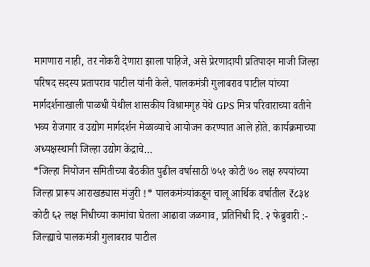मागणारा नाही, तर नोकरी देणारा झाला पाहिजे, असे प्रेरणादायी प्रतिपादन माजी जिल्हा परिषद सदस्य प्रतापराव पाटील यांनी केले. पालकमंत्री गुलाबराव पाटील यांच्या मार्गदर्शनाखाली पाळधी येथील शासकीय विश्रामगृह येथे GPS मित्र परिवाराच्या वतीने भव्य रोजगार व उद्योग मार्गदर्शन मेळाव्याचे आयोजन करण्यात आले होते. कार्यक्रमाच्या अध्यक्षस्थानी जिल्हा उद्योग केंद्राचे…
*जिल्हा नियोजन समितीच्या बैठकीत पुढील वर्षासाठी ७५१ कोटी ७० लक्ष रुपयांच्या जिल्हा प्रारूप आराखड्यास मंजुरी !* पालकमंत्र्यांकडून चालू आर्थिक वर्षातील ₹८३४ कोटी ६२ लक्ष निधीच्या कामांचा घेतला आढावा जळगाव, प्रतिनिधी दि. २ फेब्रुवारी :- जिल्ह्याचे पालकमंत्री गुलाबराव पाटील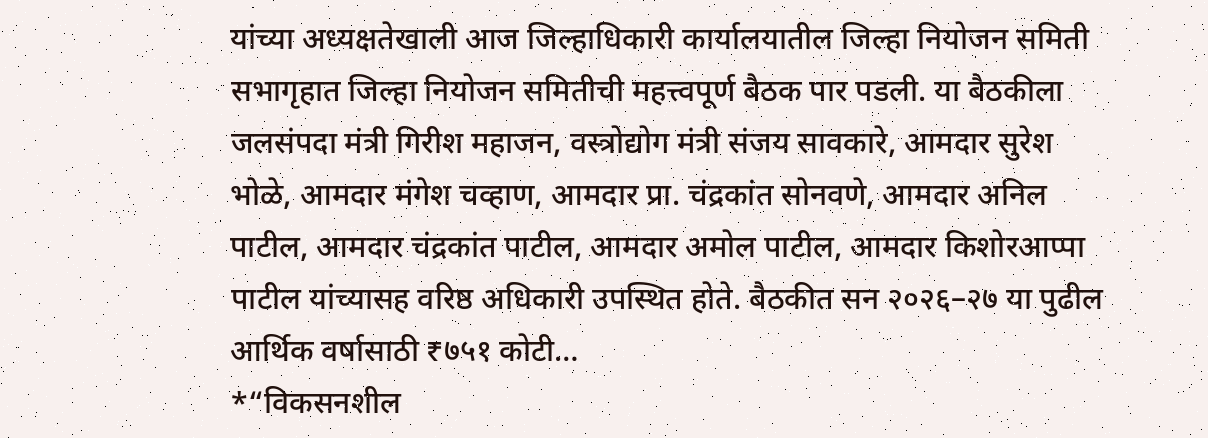यांच्या अध्यक्षतेखाली आज जिल्हाधिकारी कार्यालयातील जिल्हा नियोजन समिती सभागृहात जिल्हा नियोजन समितीची महत्त्वपूर्ण बैठक पार पडली. या बैठकीला जलसंपदा मंत्री गिरीश महाजन, वस्त्रोद्योग मंत्री संजय सावकारे, आमदार सुरेश भोळे, आमदार मंगेश चव्हाण, आमदार प्रा. चंद्रकांत सोनवणे, आमदार अनिल पाटील, आमदार चंद्रकांत पाटील, आमदार अमोल पाटील, आमदार किशोरआप्पा पाटील यांच्यासह वरिष्ठ अधिकारी उपस्थित होते. बैठकीत सन २०२६–२७ या पुढील आर्थिक वर्षासाठी ₹७५१ कोटी…
*“विकसनशील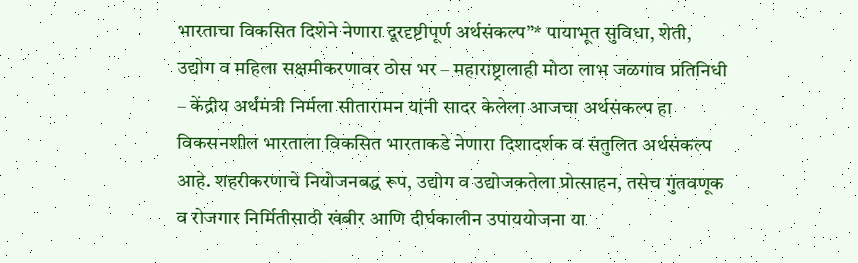भारताचा विकसित दिशेने नेणारा दूरदृष्टीपूर्ण अर्थसंकल्प”* पायाभूत सुविधा, शेती, उद्योग व महिला सक्षमीकरणावर ठोस भर – महाराष्ट्रालाही मोठा लाभ जळगाव प्रतिनिधी – केंद्रीय अर्थमंत्री निर्मला सीतारामन यांनी सादर केलेला आजचा अर्थसंकल्प हा विकसनशील भारताला विकसित भारताकडे नेणारा दिशादर्शक व संतुलित अर्थसंकल्प आहे. शहरीकरणाचे नियोजनबद्ध रूप, उद्योग व उद्योजकतेला प्रोत्साहन, तसेच गुंतवणूक व रोजगार निर्मितीसाठी खंबीर आणि दीर्घकालीन उपाययोजना या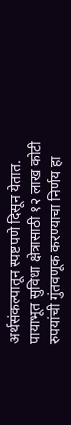अर्थसंकल्पातून स्पष्टपणे दिसून येतात. पायाभूत सुविधा क्षेत्रासाठी १२ लाख कोटी रुपयांची गुंतवणूक करण्याचा निर्णय हा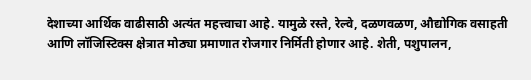देशाच्या आर्थिक वाढीसाठी अत्यंत महत्त्वाचा आहे. यामुळे रस्ते, रेल्वे, दळणवळण, औद्योगिक वसाहती आणि लॉजिस्टिक्स क्षेत्रात मोठ्या प्रमाणात रोजगार निर्मिती होणार आहे. शेती, पशुपालन,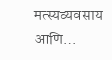मत्स्यव्यवसाय आणि…